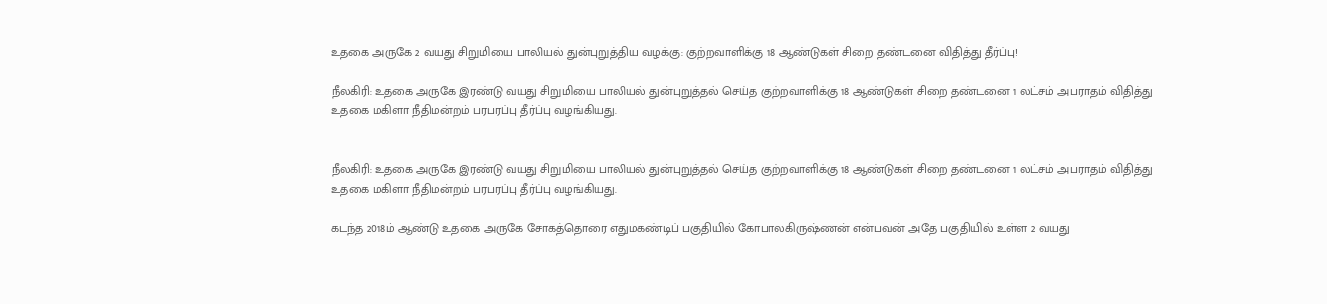உதகை அருகே 2 வயது சிறுமியை பாலியல் துன்புறுத்திய வழக்கு: குற்றவாளிக்கு 18 ஆண்டுகள் சிறை தண்டனை விதித்து தீர்ப்பு!

நீலகிரி: உதகை அருகே இரண்டு வயது சிறுமியை பாலியல் துன்புறுத்தல் செய்த குற்றவாளிக்கு 18 ஆண்டுகள் சிறை தண்டனை 1 லட்சம் அபராதம் விதித்து உதகை மகிளா நீதிமன்றம் பரபரப்பு தீர்ப்பு வழங்கியது.


நீலகிரி: உதகை அருகே இரண்டு வயது சிறுமியை பாலியல் துன்புறுத்தல் செய்த குற்றவாளிக்கு 18 ஆண்டுகள் சிறை தண்டனை 1 லட்சம் அபராதம் விதித்து உதகை மகிளா நீதிமன்றம் பரபரப்பு தீர்ப்பு வழங்கியது.

கடந்த 2018ம் ஆண்டு உதகை அருகே சோகத்தொரை எதுமகண்டிப் பகுதியில் கோபாலகிருஷ்ணன் என்பவன் அதே பகுதியில் உள்ள 2 வயது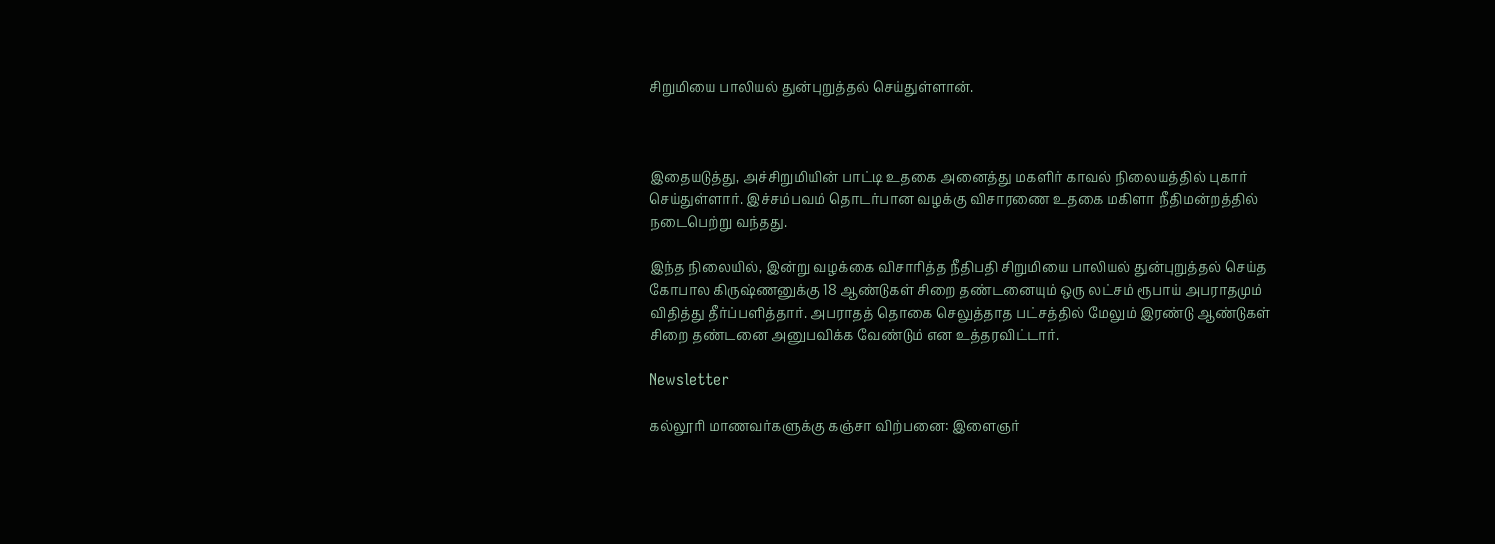சிறுமியை பாலியல் துன்புறுத்தல் செய்துள்ளான்.



இதையடுத்து, அச்சிறுமியின் பாட்டி உதகை அனைத்து மகளிர் காவல் நிலையத்தில் புகார் செய்துள்ளார். இச்சம்பவம் தொடர்பான வழக்கு விசாரணை உதகை மகிளா நீதிமன்றத்தில் நடைபெற்று வந்தது.

இந்த நிலையில், இன்று வழக்கை விசாரித்த நீதிபதி சிறுமியை பாலியல் துன்புறுத்தல் செய்த கோபால கிருஷ்ணனுக்கு 18 ஆண்டுகள் சிறை தண்டனையும் ஒரு லட்சம் ரூபாய் அபராதமும் விதித்து தீர்ப்பளித்தார். அபராதத் தொகை செலுத்தாத பட்சத்தில் மேலும் இரண்டு ஆண்டுகள் சிறை தண்டனை அனுபவிக்க வேண்டும் என உத்தரவிட்டார்.

Newsletter

கல்லூரி மாணவர்களுக்கு கஞ்சா விற்பனை: இளைஞர்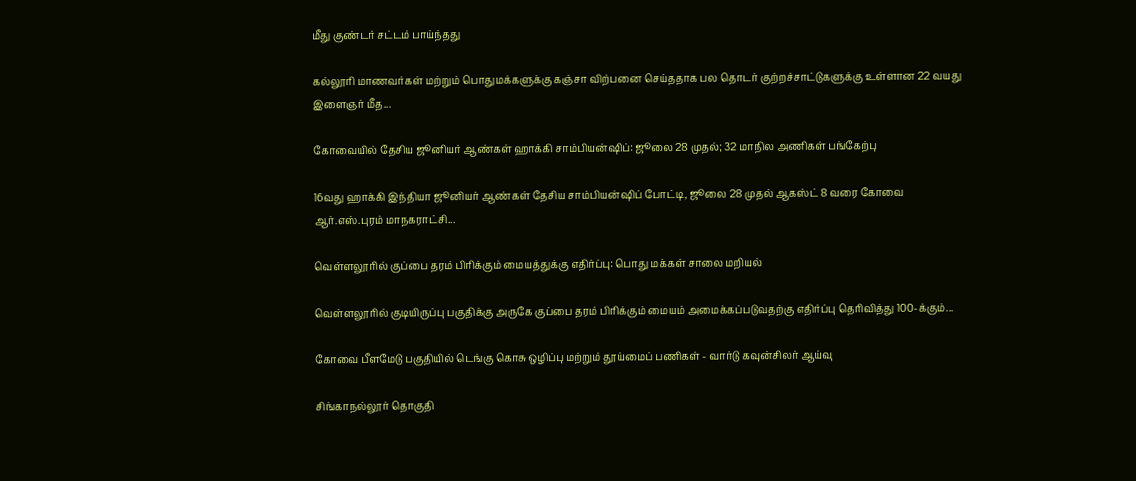மீது குண்டர் சட்டம் பாய்ந்தது

கல்லூரி மாணவர்கள் மற்றும் பொதுமக்களுக்கு கஞ்சா விற்பனை செய்ததாக பல தொடர் குற்றச்சாட்டுகளுக்கு உள்ளான 22 வயது இளைஞர் மீத...

கோவையில் தேசிய ஜூனியர் ஆண்கள் ஹாக்கி சாம்பியன்ஷிப்: ஜூலை 28 முதல்; 32 மாநில அணிகள் பங்கேற்பு

16வது ஹாக்கி இந்தியா ஜூனியர் ஆண்கள் தேசிய சாம்பியன்ஷிப் போட்டி, ஜூலை 28 முதல் ஆகஸ்ட் 8 வரை கோவை ஆர்.எஸ்.புரம் மாநகராட்சி...

வெள்ளலூரில் குப்பை தரம் பிரிக்கும் மையத்துக்கு எதிர்ப்பு: பொது மக்கள் சாலை மறியல்

வெள்ளலூரில் குடியிருப்பு பகுதிக்கு அருகே குப்பை தரம் பிரிக்கும் மையம் அமைக்கப்படுவதற்கு எதிர்ப்பு தெரிவித்து 100-க்கும்...

கோவை பீளமேடு பகுதியில் டெங்கு கொசு ஒழிப்பு மற்றும் தூய்மைப் பணிகள் - வார்டு கவுன்சிலர் ஆய்வு

சிங்காநல்லூர் தொகுதி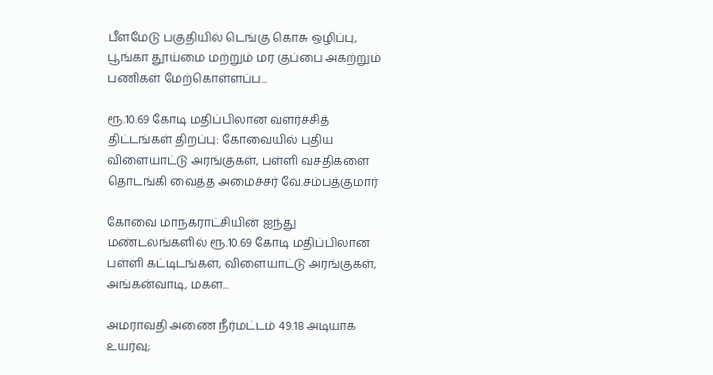பீளமேடு பகுதியில் டெங்கு கொசு ஒழிப்பு, பூங்கா தூய்மை மற்றும் மர குப்பை அகற்றும் பணிகள் மேற்கொள்ளப்ப...

ரூ.10.69 கோடி மதிப்பிலான வளர்ச்சித் திட்டங்கள் திறப்பு: கோவையில் புதிய விளையாட்டு அரங்குகள், பள்ளி வசதிகளை தொடங்கி வைத்த அமைச்சர் வே.சம்பத்குமார்

கோவை மாநகராட்சியின் ஐந்து மண்டலங்களில் ரூ.10.69 கோடி மதிப்பிலான பள்ளி கட்டிடங்கள், விளையாட்டு அரங்குகள், அங்கன்வாடி, மகள...

அமராவதி அணை நீர்மட்டம் 49.18 அடியாக உயர்வு;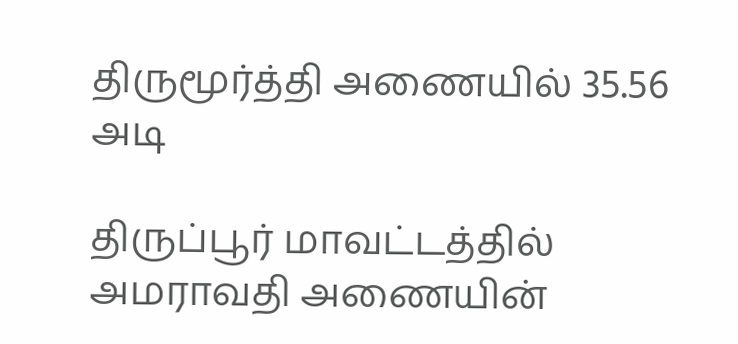திருமூர்த்தி அணையில் 35.56 அடி

திருப்பூர் மாவட்டத்தில் அமராவதி அணையின்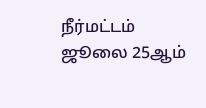நீர்மட்டம் ஜூலை 25ஆம்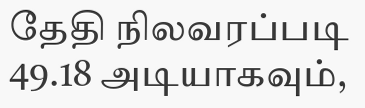தேதி நிலவரப்படி 49.18 அடியாகவும்,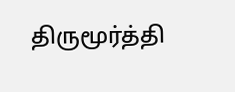திருமூர்த்தி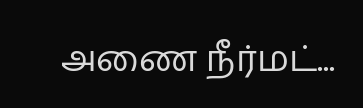அணை நீர்மட்...